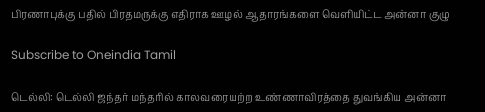பிரணாபுக்கு பதில் பிரதமருக்கு எதிராக ஊழல் ஆதாரங்களை வெளியிட்ட அன்னா குழு

Subscribe to Oneindia Tamil

டெல்லி: டெல்லி ஜந்தர் மந்தரில் காலவரையற்ற உண்ணாவிரத்தை துவங்கிய அன்னா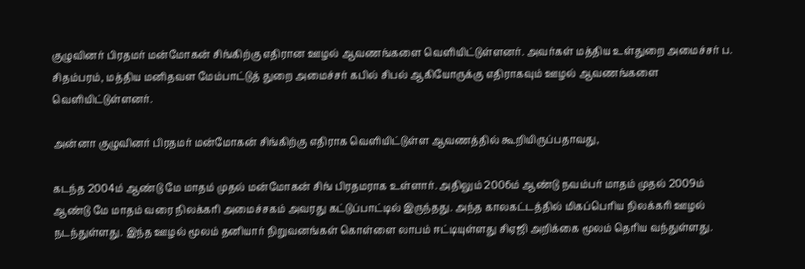குழுவினர் பிரதமர் மன்மோகன் சிங்கிற்கு எதிரான ஊழல் ஆவணங்களை வெளியிட்டுள்ளனர். அவர்கள் மத்திய உள்துறை அமைச்சர் ப. சிதம்பரம், மத்திய மனிதவள மேம்பாட்டுத் துறை அமைச்சர் கபில் சிபல் ஆகியோருக்கு எதிராகவும் ஊழல் ஆவணங்களை வெளியிட்டுள்ளனர்.

அன்னா குழுவினர் பிரதமர் மன்மோகன் சிங்கிற்கு எதிராக வெளியிட்டுள்ள ஆவணத்தில் கூறியிருப்பதாவது,

கடந்த 2004ம் ஆண்டு மே மாதம் முதல் மன்மோகன் சிங் பிரதமராக உள்ளார். அதிலும் 2006ம் ஆண்டு நவம்பர் மாதம் முதல் 2009ம் ஆண்டு மே மாதம் வரை நிலக்கரி அமைச்சகம் அவரது கட்டுப்பாட்டில் இருந்தது. அந்த காலகட்டத்தில் மிகப்பெரிய நிலக்கரி ஊழல் நடந்துள்ளது. இந்த ஊழல் மூலம் தனியார் நிறுவனங்கள் கொள்ளை லாபம் ஈட்டியுள்ளது சிஏஜி அறிக்கை மூலம் தெரிய வந்துள்ளது.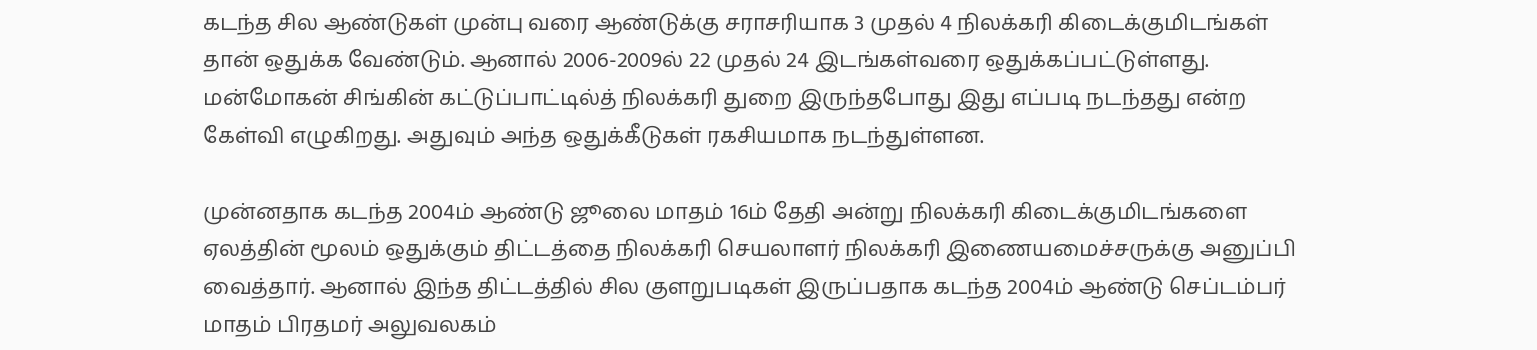கடந்த சில ஆண்டுகள் முன்பு வரை ஆண்டுக்கு சராசரியாக 3 முதல் 4 நிலக்கரி கிடைக்குமிடங்கள் தான் ஒதுக்க வேண்டும். ஆனால் 2006-2009ல் 22 முதல் 24 இடங்கள்வரை ஒதுக்கப்பட்டுள்ளது. மன்மோகன் சிங்கின் கட்டுப்பாட்டில்த் நிலக்கரி துறை இருந்தபோது இது எப்படி நடந்தது என்ற கேள்வி எழுகிறது. அதுவும் அந்த ஒதுக்கீடுகள் ரகசியமாக நடந்துள்ளன.

முன்னதாக கடந்த 2004ம் ஆண்டு ஜூலை மாதம் 16ம் தேதி அன்று நிலக்கரி கிடைக்குமிடங்களை ஏலத்தின் மூலம் ஒதுக்கும் திட்டத்தை நிலக்கரி செயலாளர் நிலக்கரி இணையமைச்சருக்கு அனுப்பி வைத்தார். ஆனால் இந்த திட்டத்தில் சில குளறுபடிகள் இருப்பதாக கடந்த 2004ம் ஆண்டு செப்டம்பர் மாதம் பிரதமர் அலுவலகம்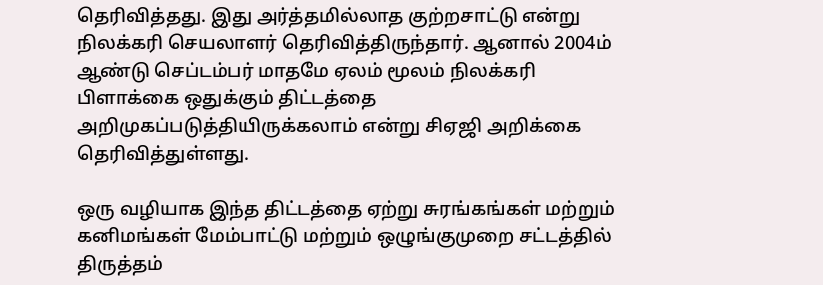தெரிவித்தது. இது அர்த்தமில்லாத குற்றசாட்டு என்று நிலக்கரி செயலாளர் தெரிவித்திருந்தார். ஆனால் 2004ம் ஆண்டு செப்டம்பர் மாதமே ஏலம் மூலம் நிலக்கரி பிளாக்கை ஒதுக்கும் திட்டத்தை அறிமுகப்படுத்தியிருக்கலாம் என்று சிஏஜி அறிக்கை தெரிவித்துள்ளது.

ஒரு வழியாக இந்த திட்டத்தை ஏற்று சுரங்கங்கள் மற்றும் கனிமங்கள் மேம்பாட்டு மற்றும் ஒழுங்குமுறை சட்டத்தில் திருத்தம்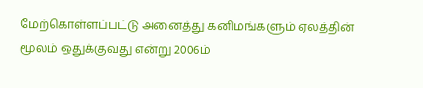மேற்கொள்ளப்பட்டு அனைத்து கனிமங்களும் ஏலத்தின் மூலம் ஒதுக்குவது என்று 2006ம்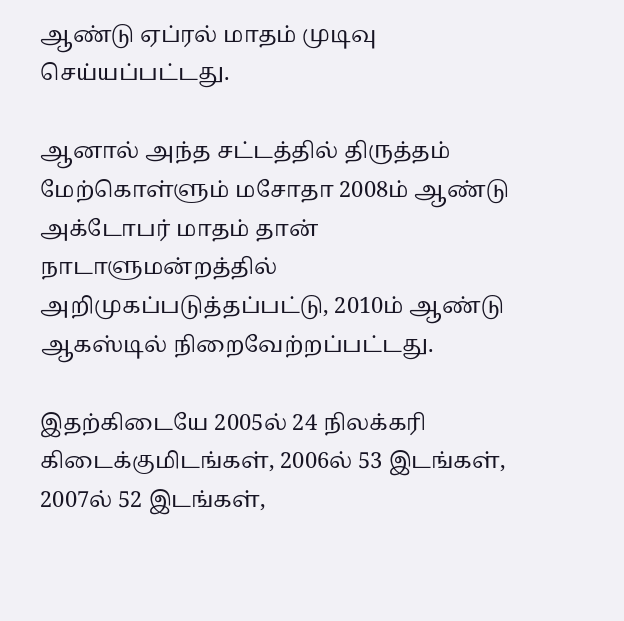ஆண்டு ஏப்ரல் மாதம் முடிவு செய்யப்பட்டது.

ஆனால் அந்த சட்டத்தில் திருத்தம் மேற்கொள்ளும் மசோதா 2008ம் ஆண்டு அக்டோபர் மாதம் தான் நாடாளுமன்றத்தில் அறிமுகப்படுத்தப்பட்டு, 2010ம் ஆண்டு ஆகஸ்டில் நிறைவேற்றப்பட்டது.

இதற்கிடையே 2005ல் 24 நிலக்கரி கிடைக்குமிடங்கள், 2006ல் 53 இடங்கள், 2007ல் 52 இடங்கள்,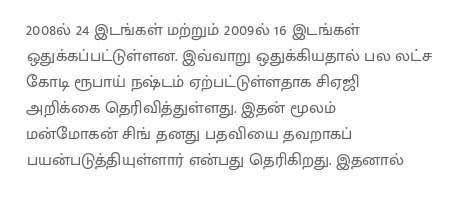2008ல் 24 இடங்கள் மற்றும் 2009ல் 16 இடங்கள் ஒதுக்கப்பட்டுள்ளன. இவ்வாறு ஒதுக்கியதால் பல லட்ச கோடி ரூபாய் நஷ்டம் ஏற்பட்டுள்ளதாக சிஏஜி அறிக்கை தெரிவித்துள்ளது. இதன் மூலம் மன்மோகன் சிங் தனது பதவியை தவறாகப் பயன்படுத்தியுள்ளார் என்பது தெரிகிறது. இதனால்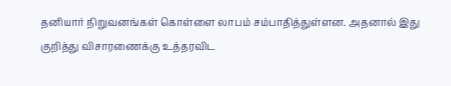தனியார் நிறுவனங்கள் கொள்ளை லாபம் சம்பாதித்துள்ளன. அதனால் இது குறித்து விசாரணைக்கு உத்தரவிட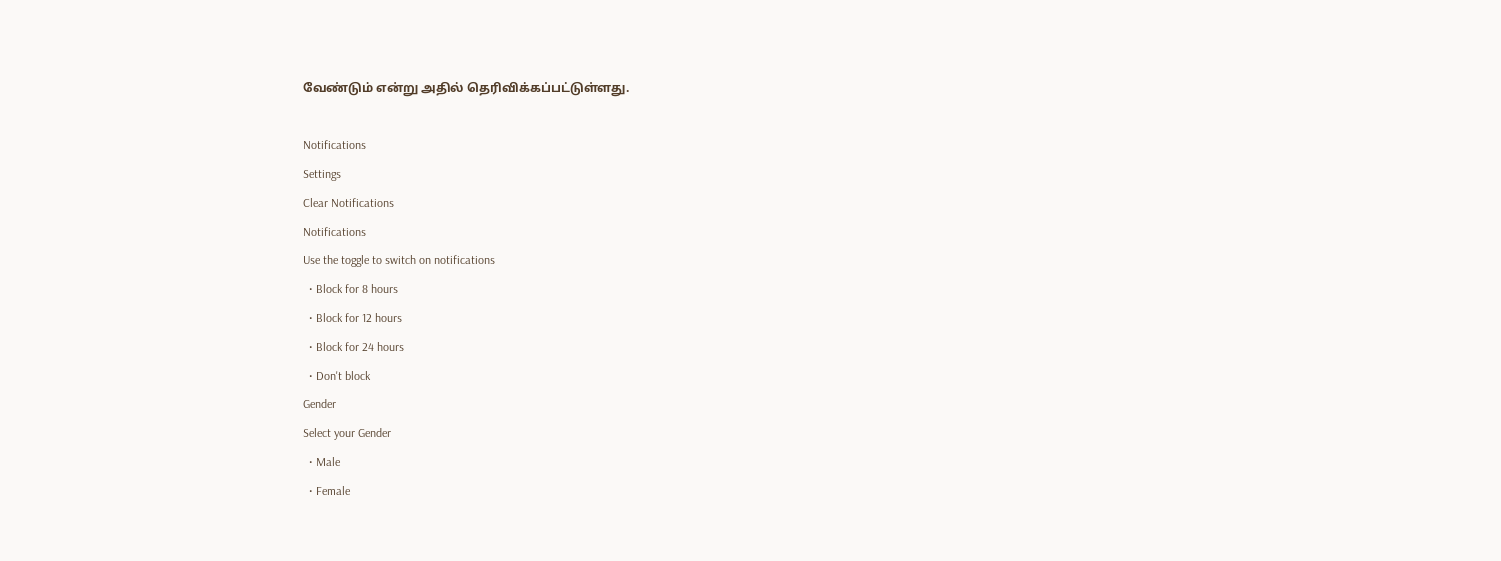வேண்டும் என்று அதில் தெரிவிக்கப்பட்டுள்ளது.

Notifications
Settings
Clear Notifications
Notifications
Use the toggle to switch on notifications
  • Block for 8 hours
  • Block for 12 hours
  • Block for 24 hours
  • Don't block
Gender
Select your Gender
  • Male
  • Female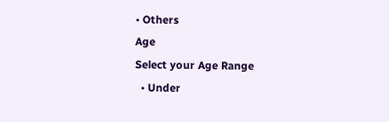• Others
Age
Select your Age Range
  • Under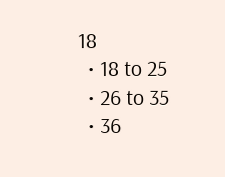18
  • 18 to 25
  • 26 to 35
  • 36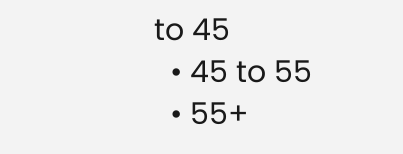to 45
  • 45 to 55
  • 55+